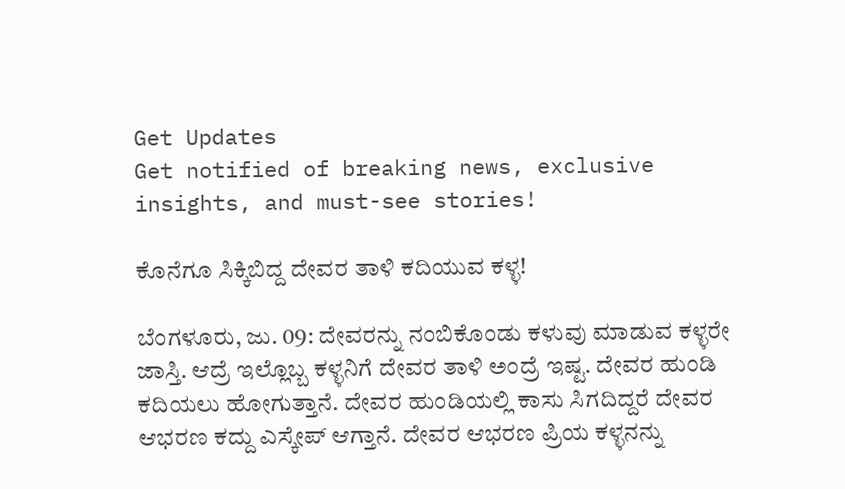Get Updates
Get notified of breaking news, exclusive insights, and must-see stories!

ಕೊನೆಗೂ ಸಿಕ್ಕಿಬಿದ್ದ ದೇವರ ತಾಳಿ ಕದಿಯುವ ಕಳ್ಳ!

ಬೆಂಗಳೂರು, ಜು. 09: ದೇವರನ್ನು ನಂಬಿಕೊಂಡು ಕಳುವು ಮಾಡುವ ಕಳ್ಳರೇ ಜಾಸ್ತಿ. ಆದ್ರೆ ಇಲ್ಲೊಬ್ಬ ಕಳ್ಳನಿಗೆ ದೇವರ ತಾಳಿ ಅಂದ್ರೆ ಇಷ್ಟ. ದೇವರ ಹುಂಡಿ ಕದಿಯಲು ಹೋಗುತ್ತಾನೆ. ದೇವರ ಹುಂಡಿಯಲ್ಲಿ ಕಾಸು ಸಿಗದಿದ್ದರೆ ದೇವರ ಆಭರಣ ಕದ್ದು ಎಸ್ಕೇಪ್ ಆಗ್ತಾನೆ. ದೇವರ ಆಭರಣ ಪ್ರಿಯ ಕಳ್ಳನನ್ನು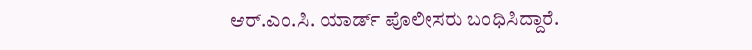ಆರ್‌.ಎಂ.ಸಿ. ಯಾರ್ಡ್ ಪೊಲೀಸರು ಬಂಧಿಸಿದ್ದಾರೆ.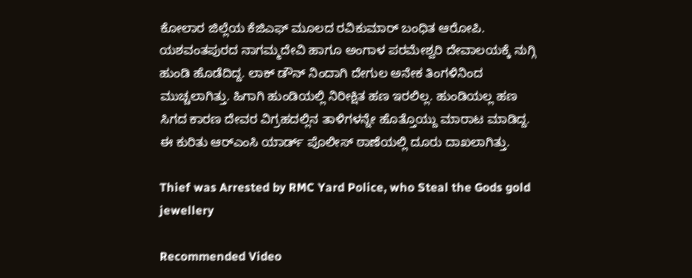ಕೋಲಾರ ಜಿಲ್ಲೆಯ ಕೆಜಿಎಫ್ ಮೂಲದ ರವಿಕುಮಾರ್ ಬಂಧಿತ ಆರೋಪಿ. ಯಶವಂತಪುರದ ನಾಗಮ್ಮದೇವಿ ಹಾಗೂ ಅಂಗಾಳ ಪರಮೇಶ್ವರಿ ದೇವಾಲಯಕ್ಕೆ ನುಗ್ಗಿ ಹುಂಡಿ ಹೊಡೆದಿದ್ದ. ಲಾಕ್ ಡೌನ್ ನಿಂದಾಗಿ ದೇಗುಲ ಅನೇಕ ತಿಂಗಳಿನಿಂದ ಮುಚ್ಚಲಾಗಿತ್ತು. ಹಿಗಾಗಿ ಹುಂಡಿಯಲ್ಲಿ ನಿರೀಕ್ಷಿತ ಹಣ ಇರಲಿಲ್ಲ. ಹುಂಡಿಯಲ್ಲ ಹಣ ಸಿಗದ ಕಾರಣ ದೇವರ ವಿಗ್ರಹದಲ್ಲಿನ ತಾಳಿಗಳನ್ನೇ ಹೊತ್ತೊಯ್ದು ಮಾರಾಟ ಮಾಡಿದ್ದ. ಈ ಕುರಿತು ಆರ್‌ಎಂಸಿ ಯಾರ್ಡ್ ಪೊಲೀಸ್ ಠಾಣೆಯಲ್ಲಿ ದೂರು ದಾಖಲಾಗಿತ್ತು.

Thief was Arrested by RMC Yard Police, who Steal the Gods gold jewellery

Recommended Video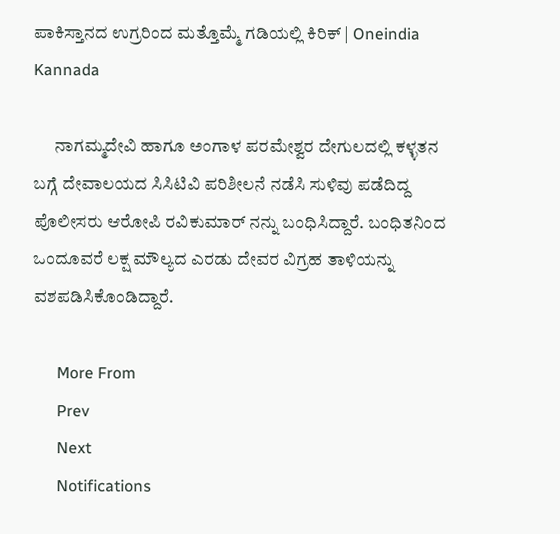ಪಾಕಿಸ್ತಾನದ ಉಗ್ರರಿಂದ ಮತ್ತೊಮ್ಮೆ ಗಡಿಯಲ್ಲಿ ಕಿರಿಕ್ | Oneindia Kannada

      ನಾಗಮ್ಮದೇವಿ ಹಾಗೂ ಅಂಗಾಳ ಪರಮೇಶ್ವರ ದೇಗುಲದಲ್ಲಿ ಕಳ್ಳತನ ಬಗ್ಗೆ ದೇವಾಲಯದ ಸಿಸಿಟಿವಿ ಪರಿಶೀಲನೆ ನಡೆಸಿ ಸುಳಿವು ಪಡೆದಿದ್ದ ಪೊಲೀಸರು ಆರೋಪಿ ರವಿಕುಮಾರ್ ನನ್ನು ಬಂಧಿಸಿದ್ದಾರೆ. ಬಂಧಿತನಿಂದ ಒಂದೂವರೆ ಲಕ್ಷ ಮೌಲ್ಯದ ಎರಡು ದೇವರ ವಿಗ್ರಹ ತಾಳಿಯನ್ನು ವಶಪಡಿಸಿಕೊಂಡಿದ್ದಾರೆ.

      More From
      Prev
      Next
      Notifications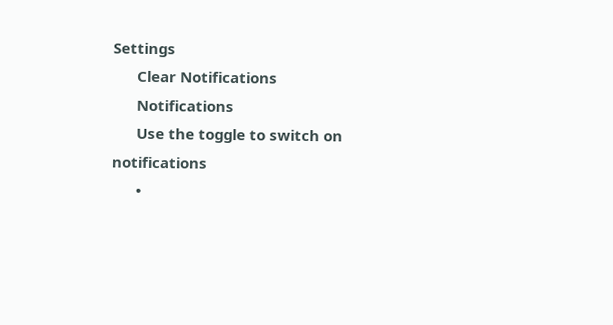Settings
      Clear Notifications
      Notifications
      Use the toggle to switch on notifications
      •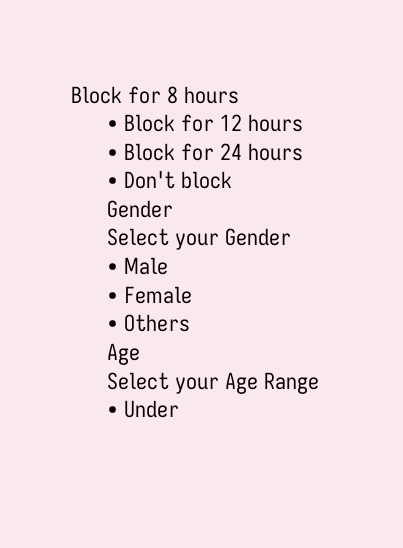Block for 8 hours
      • Block for 12 hours
      • Block for 24 hours
      • Don't block
      Gender
      Select your Gender
      • Male
      • Female
      • Others
      Age
      Select your Age Range
      • Under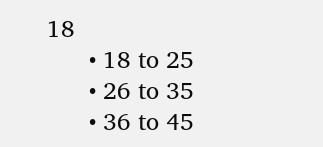18
      • 18 to 25
      • 26 to 35
      • 36 to 45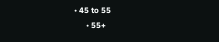• 45 to 55
      • 55+